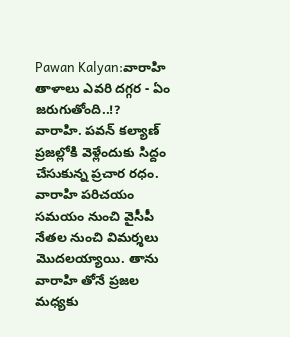Pawan Kalyan:వారాహి తాళాలు ఎవరి దగ్గర - ఏం జరుగుతోంది..!?
వారాహి. పవన్ కల్యాణ్ ప్రజల్లోకి వెళ్లేందుకు సిద్దం చేసుకున్న ప్రచార రధం. వారాహి పరిచయం సమయం నుంచి వైసీపీ నేతల నుంచి విమర్శలు మొదలయ్యాయి. తాను వారాహి తోనే ప్రజల మధ్యకు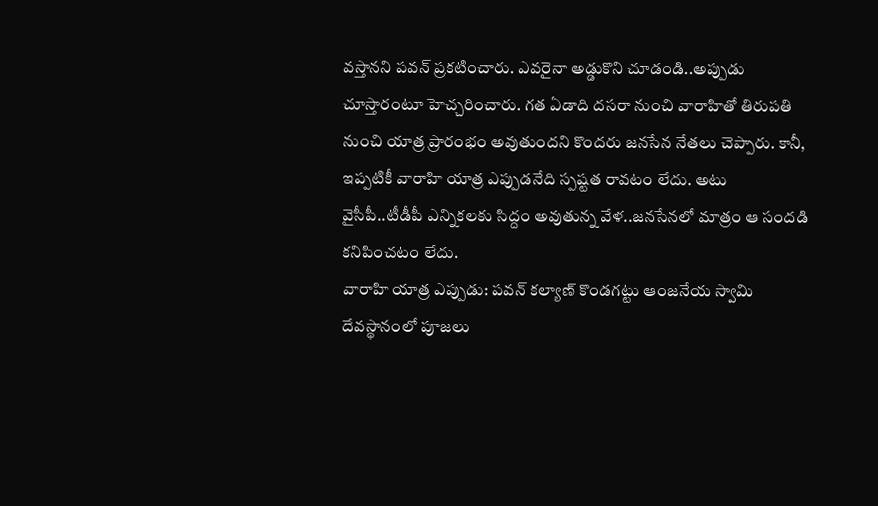వస్తానని పవన్ ప్రకటించారు. ఎవరైనా అడ్డుకొని చూడండి..అప్పుడు చూస్తారంటూ హెచ్చరించారు. గత ఏడాది దసరా నుంచి వారాహితో తిరుపతి నుంచి యాత్ర ప్రారంభం అవుతుందని కొందరు జనసేన నేతలు చెప్పారు. కానీ, ఇప్పటికీ వారాహి యాత్ర ఎప్పుడనేది స్పష్టత రావటం లేదు. అటు వైసీపీ..టీడీపీ ఎన్నికలకు సిద్దం అవుతున్న వేళ..జనసేనలో మాత్రం ఆ సందడి కనిపించటం లేదు.
వారాహి యాత్ర ఎప్పుడు: పవన్ కల్యాణ్ కొండగట్టు ఆంజనేయ స్వామి దేవస్థానంలో పూజలు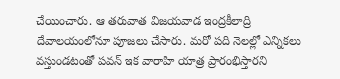చేయించారు. ఆ తరువాత విజయవాడ ఇంద్రకీలాద్రి దేవాలయంలోనూ పూజలు చేసారు. మరో పది నెలల్లో ఎన్నికలు వస్తుండటంతో పవన్ ఇక వారాహి యాత్ర ప్రారంభిస్తారని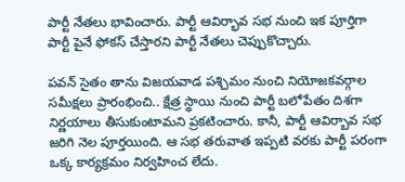పార్టీ నేతలు భావించారు. పార్టీ ఆవిర్భావ సభ నుంచి ఇక పూర్తిగా పార్టీ పైనే ఫోకస్ చేస్తారని పార్టీ నేతలు చెప్పుకొచ్చారు.

పవన్ సైతం తాను విజయవాడ పశ్చిమం నుంచి నియోజకవర్గాల సమీక్షలు ప్రారంభించి.. క్షేత్ర స్థాయి నుంచి పార్టీ బలోపేతం దిశగా నిర్ణయాలు తీసుకుంటామని ప్రకటించారు. కానీ, పార్టీ ఆవిర్బావ సభ జరిగి నెల పూర్తయింది. ఆ సభ తరువాత ఇప్పటి వరకు పార్టీ పరంగా ఒక్క కార్యక్రమం నిర్వహించ లేదు.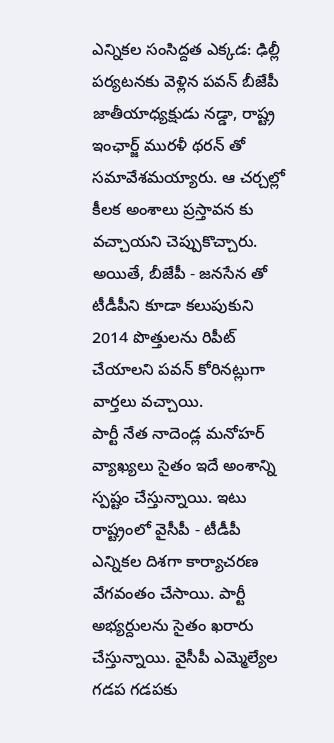ఎన్నికల సంసిద్దత ఎక్కడ: ఢిల్లీ పర్యటనకు వెళ్లిన పవన్ బీజేపీ జాతీయాధ్యక్షుడు నడ్డా, రాష్ట్ర ఇంఛార్జ్ మురళీ థరన్ తో సమావేశమయ్యారు. ఆ చర్చల్లో కీలక అంశాలు ప్రస్తావన కు వచ్చాయని చెప్పుకొచ్చారు. అయితే, బీజేపీ - జనసేన తో టీడీపీని కూడా కలుపుకుని 2014 పొత్తులను రిపీట్ చేయాలని పవన్ కోరినట్లుగా వార్తలు వచ్చాయి.
పార్టీ నేత నాదెండ్ల మనోహర్ వ్యాఖ్యలు సైతం ఇదే అంశాన్ని స్పష్టం చేస్తున్నాయి. ఇటు రాష్ట్రంలో వైసీపీ - టీడీపీ ఎన్నికల దిశగా కార్యాచరణ వేగవంతం చేసాయి. పార్టీ అభ్యర్దులను సైతం ఖరారు చేస్తున్నాయి. వైసీపీ ఎమ్మెల్యేల గడప గడపకు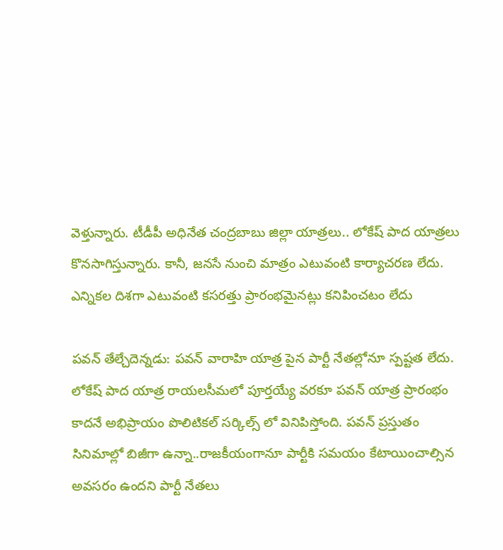వెళ్తున్నారు. టీడీపీ అధినేత చంద్రబాబు జిల్లా యాత్రలు.. లోకేష్ పాద యాత్రలు కొనసాగిస్తున్నారు. కానీ, జనసే నుంచి మాత్రం ఎటువంటి కార్యాచరణ లేదు. ఎన్నికల దిశగా ఎటువంటి కసరత్తు ప్రారంభమైనట్లు కనిపించటం లేదు

పవన్ తేల్చేదెన్నడు: పవన్ వారాహి యాత్ర పైన పార్టీ నేతల్లోనూ స్పష్టత లేదు. లోకేష్ పాద యాత్ర రాయలసీమలో పూర్తయ్యే వరకూ పవన్ యాత్ర ప్రారంభం కాదనే అభిప్రాయం పొలిటికల్ సర్కిల్స్ లో వినిపిస్తోంది. పవన్ ప్రస్తుతం సినిమాల్లో బిజీగా ఉన్నా..రాజకీయంగానూ పార్టీకి సమయం కేటాయించాల్సిన అవసరం ఉందని పార్టీ నేతలు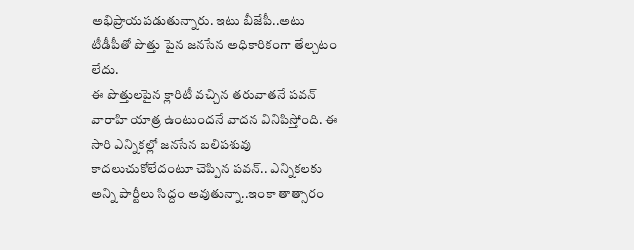అభిప్రాయపడుతున్నారు. ఇటు బీజేపీ..అటు టీడీపీతో పొత్తు పైన జనసేన అధికారికంగా తేల్చటం లేదు.
ఈ పొత్తులపైన క్లారిటీ వచ్చిన తరువాతనే పవన్ వారాహి యాత్ర ఉంటుందనే వాదన వినిపిస్తోంది. ఈ సారి ఎన్నికల్లో జనసేన బలిపశువు కాదలుచుకోలేదంటూ చెప్పిన పవన్.. ఎన్నికలకు అన్ని పార్టీలు సిద్దం అవుతున్నా..ఇంకా తాత్సారం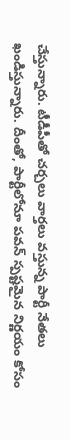చేస్తున్నారు. టీడీపీతో చర్చలు వార్తలు వస్తున్న పార్టీ నేతలు ఖండిస్తున్నారు. దీంతో, పార్టీలోనూ పవన్ స్పష్టమైన నిర్ణయం కోసం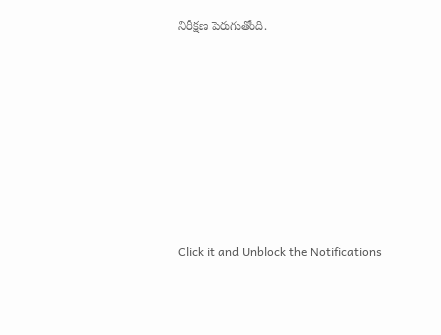నిరీక్షణ పెరుగుతోంది.












Click it and Unblock the Notifications